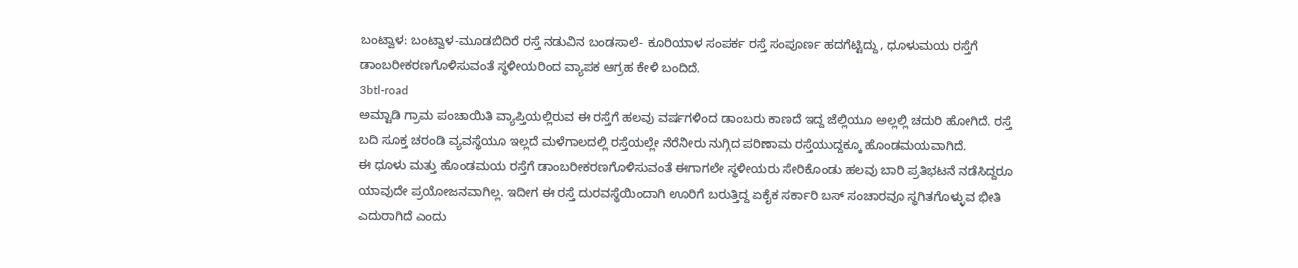ಬಂಟ್ವಾಳ: ಬಂಟ್ವಾಳ-ಮೂಡಬಿದಿರೆ ರಸ್ತೆ ನಡುವಿನ ಬಂಡಸಾಲೆ- ಕೂರಿಯಾಳ ಸಂಪರ್ಕ ರಸ್ತೆ ಸಂಪೂರ್ಣ ಹದಗೆಟ್ಟಿದ್ದು, ಧೂಳುಮಯ ರಸ್ತೆಗೆ ಡಾಂಬರೀಕರಣಗೊಳಿಸುವಂತೆ ಸ್ಥಳೀಯರಿಂದ ವ್ಯಾಪಕ ಆಗ್ರಹ ಕೇಳಿ ಬಂದಿದೆ.
3btl-road
ಅಮ್ಟಾಡಿ ಗ್ರಾಮ ಪಂಚಾಯಿತಿ ವ್ಯಾಪ್ತಿಯಲ್ಲಿರುವ ಈ ರಸ್ತೆಗೆ ಹಲವು ವರ್ಷಗಳಿಂದ ಡಾಂಬರು ಕಾಣದೆ ಇದ್ದ ಜೆಲ್ಲಿಯೂ ಅಲ್ಲಲ್ಲಿ ಚದುರಿ ಹೋಗಿದೆ. ರಸ್ತೆ ಬದಿ ಸೂಕ್ತ ಚರಂಡಿ ವ್ಯವಸ್ಥೆಯೂ ಇಲ್ಲದೆ ಮಳೆಗಾಲದಲ್ಲಿ ರಸ್ತೆಯಲ್ಲೇ ನೆರೆನೀರು ನುಗ್ಗಿದ ಪರಿಣಾಮ ರಸ್ತೆಯುದ್ದಕ್ಕೂ ಹೊಂಡಮಯವಾಗಿದೆ.
ಈ ಧೂಳು ಮತ್ತು ಹೊಂಡಮಯ ರಸ್ತೆಗೆ ಡಾಂಬರೀಕರಣಗೊಳಿಸುವಂತೆ ಈಗಾಗಲೇ ಸ್ಥಳೀಯರು ಸೇರಿಕೊಂಡು ಹಲವು ಬಾರಿ ಪ್ರತಿಭಟನೆ ನಡೆಸಿದ್ದರೂ ಯಾವುದೇ ಪ್ರಯೋಜನವಾಗಿಲ್ಲ. ಇದೀಗ ಈ ರಸ್ತೆ ದುರವಸ್ಥೆಯಿಂದಾಗಿ ಊರಿಗೆ ಬರುತ್ತಿದ್ದ ಏಕೈಕ ಸರ್ಕಾರಿ ಬಸ್ ಸಂಚಾರವೂ ಸ್ಥಗಿತಗೊಳ್ಳುವ ಭೀತಿ ಎದುರಾಗಿದೆ ಎಂದು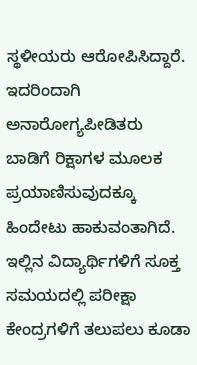ಸ್ಥಳೀಯರು ಆರೋಪಿಸಿದ್ದಾರೆ.
ಇದರಿಂದಾಗಿ ಅನಾರೋಗ್ಯಪೀಡಿತರು ಬಾಡಿಗೆ ರಿಕ್ಷಾಗಳ ಮೂಲಕ ಪ್ರಯಾಣಿಸುವುದಕ್ಕೂ ಹಿಂದೇಟು ಹಾಕುವಂತಾಗಿದೆ. ಇಲ್ಲಿನ ವಿದ್ಯಾರ್ಥಿಗಳಿಗೆ ಸೂಕ್ತ ಸಮಯದಲ್ಲಿ ಪರೀಕ್ಷಾ ಕೇಂದ್ರಗಳಿಗೆ ತಲುಪಲು ಕೂಡಾ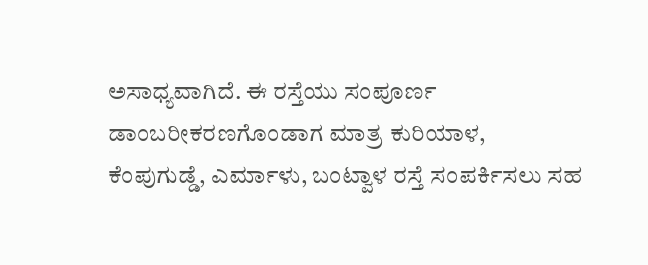ಅಸಾಧ್ಯವಾಗಿದೆ. ಈ ರಸ್ತೆಯು ಸಂಪೂರ್ಣ ಡಾಂಬರೀಕರಣಗೊಂಡಾಗ ಮಾತ್ರ ಕುರಿಯಾಳ, ಕೆಂಪುಗುಡ್ಡೆ, ಎರ್ಮಾಳು, ಬಂಟ್ವಾಳ ರಸ್ತೆ ಸಂಪರ್ಕಿಸಲು ಸಹ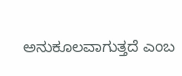ಅನುಕೂಲವಾಗುತ್ತದೆ ಎಂಬ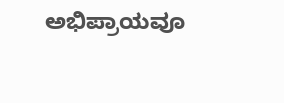ಅಭಿಪ್ರಾಯವೂ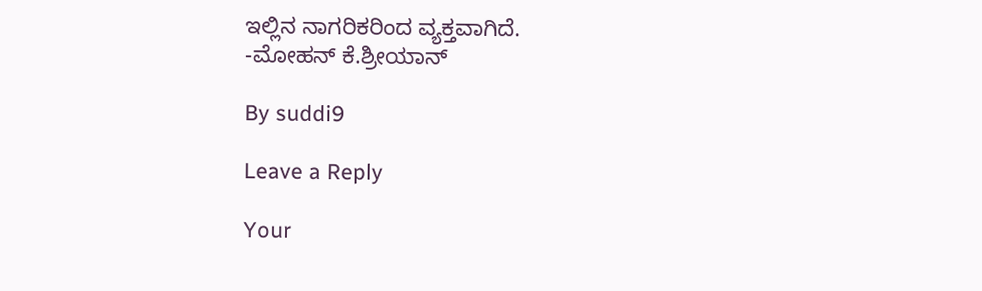ಇಲ್ಲಿನ ನಾಗರಿಕರಿಂದ ವ್ಯಕ್ತವಾಗಿದೆ.
-ಮೋಹನ್ ಕೆ.ಶ್ರೀಯಾನ್

By suddi9

Leave a Reply

Your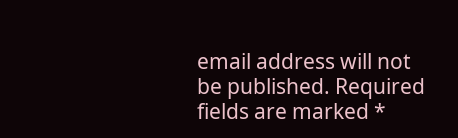email address will not be published. Required fields are marked *